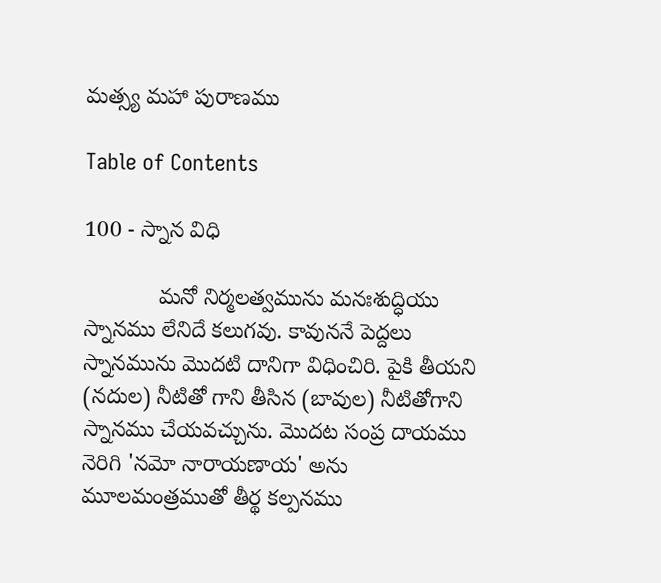మత్స్య మహా పురాణము

Table of Contents

100 - స్నాన విధి

            మనో నిర్మలత్వమును మనఃశుద్ధియు స్నానము లేనిదే కలుగవు. కావుననే పెద్దలు స్నానమును మొదటి దానిగా విధించిరి. పైకి తీయని (నదుల) నీటితో గాని తీసిన (బావుల) నీటితోగాని స్నానము చేయవచ్చును. మొదట సంప్ర దాయము నెరిగి 'నమో నారాయణాయ' అను మూలమంత్రముతో తీర్థ కల్పనము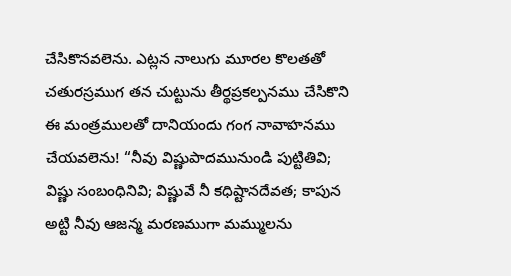చేసికొనవలెను. ఎట్లన నాలుగు మూరల కొలతతో చతురస్రముగ తన చుట్టును తీర్థప్రకల్పనము చేసికొని ఈ మంత్రములతో దానియందు గంగ నావాహనము చేయవలెను! “నీవు విష్ణుపాదమునుండి పుట్టితివి; విష్ణు సంబంధినివి; విష్ణువే నీ కధిష్టానదేవత; కాపున అట్టి నీవు ఆజన్మ మరణముగా మమ్ములను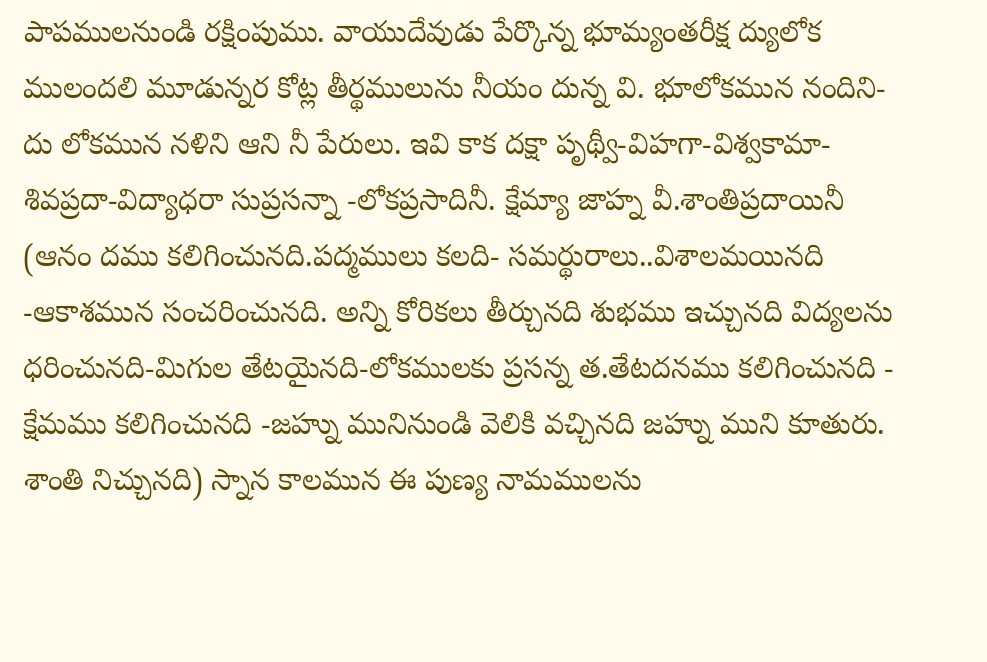పాపములనుండి రక్షింపుము. వాయుదేవుడు పేర్కొన్న భూమ్యంతరీక్ష ద్యులోక ములందలి మూడున్నర కోట్ల తీర్థములును నీయం దున్న వి. భూలోకమున నందిని-దు లోకమున నళిని ఆని నీ పేరులు. ఇవి కాక దక్షా పృథ్వీ-విహగా-విశ్వకామా-శివప్రదా-విద్యాధరా సుప్రసన్నా -లోకప్రసాదినీ. క్షేమ్యా జాహ్న వీ.శాంతిప్రదాయినీ (ఆనం దము కలిగించునది.పద్మములు కలది- సమర్థురాలు..విశాలమయినది -ఆకాశమున సంచరించునది. అన్ని కోరికలు తీర్చునది శుభము ఇచ్చునది విద్యలను ధరించునది-మిగుల తేటయైనది-లోకములకు ప్రసన్న త.తేటదనము కలిగించునది - క్షేమము కలిగించునది -జహ్ను మునినుండి వెలికి వచ్చినది జహ్ను ముని కూతురు. శాంతి నిచ్చునది) స్నాన కాలమున ఈ పుణ్య నామములను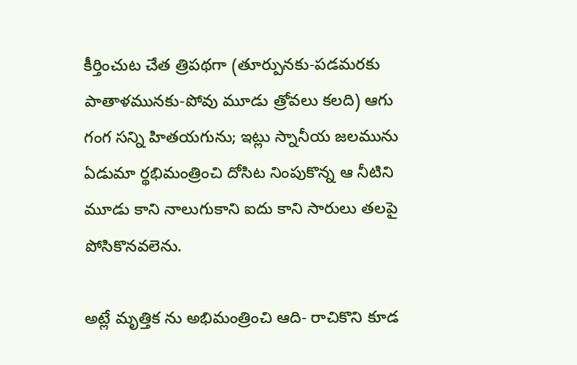కీర్తించుట చేత త్రిపథగా (తూర్పునకు-పడమరకు పాతాళమునకు-పోవు మూడు త్రోవలు కలది) ఆగు గంగ సన్ని హితయగును; ఇట్లు స్నానీయ జలమును ఏడుమా ర్థభిమంత్రించి దోసిట నింపుకొన్న ఆ నీటిని మూడు కాని నాలుగుకాని ఐదు కాని సారులు తలపై పోసికొనవలెను.

అట్లే మృత్తిక ను అభిమంత్రించి ఆది- రాచికొని కూడ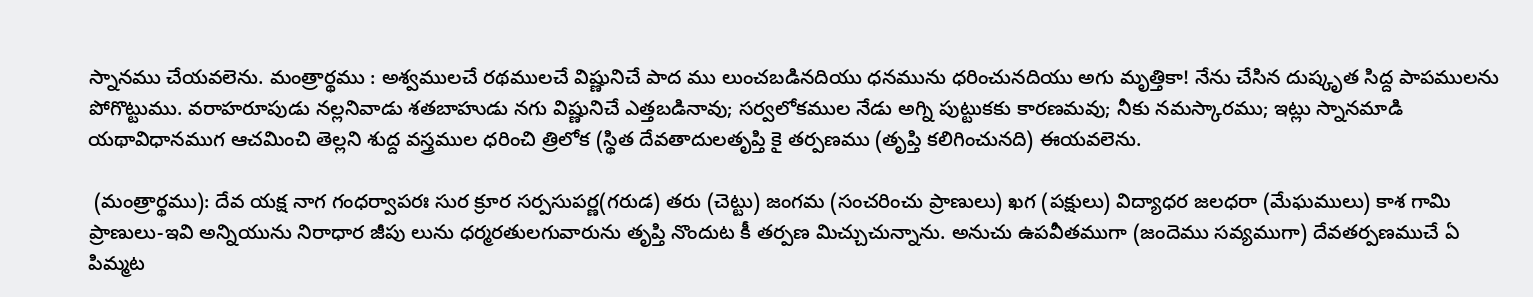స్నానము చేయవలెను. మంత్రార్థము : అశ్వములచే రథములచే విష్ణునిచే పాద ము లుంచబడినదియు ధనమును ధరించునదియు అగు మృత్తికా! నేను చేసిన దుష్కృత సిద్ద పాపములను పోగొట్టుము. వరాహరూపుడు నల్లనివాడు శతబాహుడు నగు విష్ణునిచే ఎత్తబడినావు; సర్వలోకముల నేడు అగ్ని పుట్టుకకు కారణమవు; నీకు నమస్కారము; ఇట్లు స్నానమాడి యథావిధానముగ ఆచమించి తెల్లని శుద్ద వస్త్రముల ధరించి త్రిలోక (స్థిత దేవతాదులతృప్తి కై తర్పణము (తృప్తి కలిగించునది) ఈయవలెను.

 (మంత్రార్థము): దేవ యక్ష నాగ గంధర్వాపరః సుర క్రూర సర్పసుపర్ణ(గరుడ) తరు (చెట్టు) జంగమ (సంచరించు ప్రాణులు) ఖగ (పక్షులు) విద్యాధర జలధరా (మేఘములు) కాశ గామి ప్రాణులు-ఇవి అన్నియును నిరాధార జీపు లును ధర్మరతులగువారును తృప్తి నొందుట కీ తర్పణ మిచ్చుచున్నాను. అనుచు ఉపవీతముగా (జందెము సవ్యముగా) దేవతర్పణముచే ఏ పిమ్మట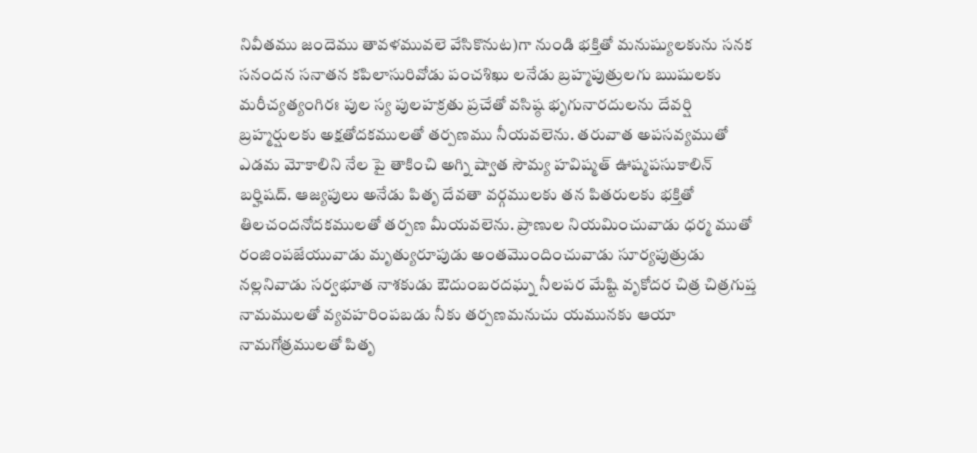నివీతము జందెము తావళమువలె వేసికొనుట)గా నుండి భక్తితో మనుష్యులకును సనక సనందన సనాతన కపిలాసురివోడు పంచశిఖు లనేడు బ్రహ్మపుత్రులగు ఋషులకు మరీచ్యత్యంగిరః పుల స్య పులహక్రతు ప్రచేతో వసిష్ఠ భృగునారదులను దేవర్షి బ్రహ్మర్షులకు అక్షతోదకములతో తర్పణము నీయవలెను. తరువాత అపసవ్యముతో ఎడమ మోకాలిని నేల పై తాకించి అగ్ని ష్వాత సౌమ్య హవిష్మత్ ఊష్మపసుకాలిన్ బర్హిషద్. ఆజ్యపులు అనేడు పితృ దేవతా వర్గములకు తన పితరులకు భక్తితో తిలచందనోదకములతో తర్పణ మీయవలెను. ప్రాణుల నియమించువాడు ధర్మ ముతో రంజింపజేయువాడు మృత్యురూపుడు అంతమొందించువాడు సూర్యపుత్రుడు నల్లనివాడు సర్వభూత నాశకుడు ఔదుంబరదఘ్న నీలపర మేష్టి వృకోదర చిత్ర చిత్రగుప్త నామములతో వ్యవహరింపబడు నీకు తర్పణమనుచు యమునకు ఆయా నామగోత్రములతో పితృ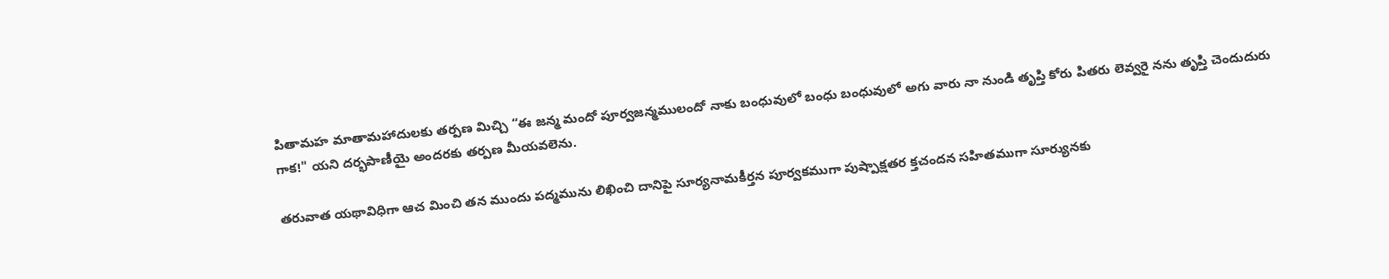పితామహ మాతామహాదులకు తర్పణ మిచ్చి “ఈ జన్మ మందో పూర్వజన్మములందో నాకు బంధువులో బంధు బంధువులో అగు వారు నా నుండి తృప్తి కోరు పితరు లెవ్వరై నను తృప్తి చెందుదురు గాక!" యని దర్భపాణీయై అందరకు తర్పణ మీయవలెను.

తరువాత యథావిధిగా ఆచ మించి తన ముందు పద్మమును లిఖించి దానిపై సూర్యనామకీర్తన పూర్వకముగా పుష్పాక్షతర క్తచందన సహితముగా సూర్యునకు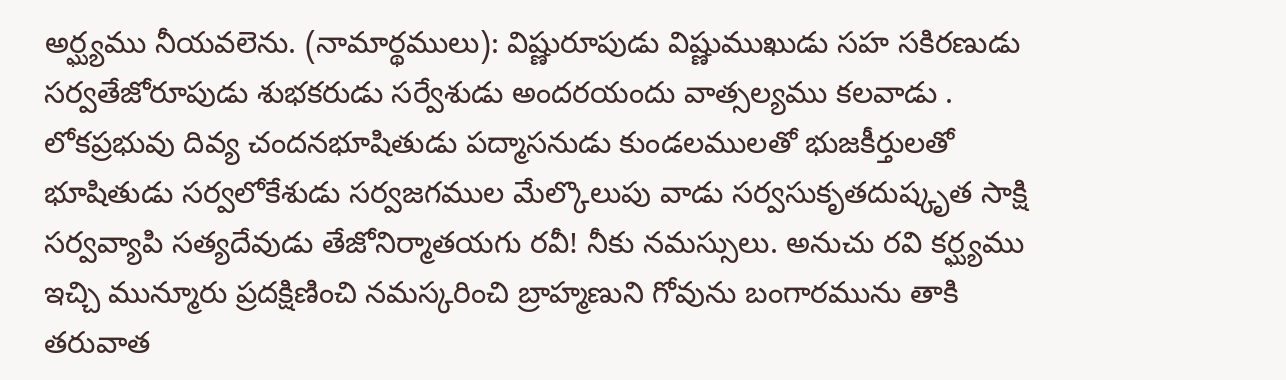అర్ఘ్యము నీయవలెను. (నామార్థములు): విష్ణురూపుడు విష్ణుముఖుడు సహ సకిరణుడు సర్వతేజోరూపుడు శుభకరుడు సర్వేశుడు అందరయందు వాత్సల్యము కలవాడు . లోకప్రభువు దివ్య చందనభూషితుడు పద్మాసనుడు కుండలములతో భుజకీర్తులతో భూషితుడు సర్వలోకేశుడు సర్వజగముల మేల్కొలుపు వాడు సర్వసుకృతదుష్కృత సాక్షి సర్వవ్యాపి సత్యదేవుడు తేజోనిర్మాతయగు రవీ! నీకు నమస్సులు. అనుచు రవి కర్ఘ్యము ఇచ్చి మున్మూరు ప్రదక్షిణించి నమస్కరించి బ్రాహ్మణుని గోవును బంగారమును తాకి తరువాత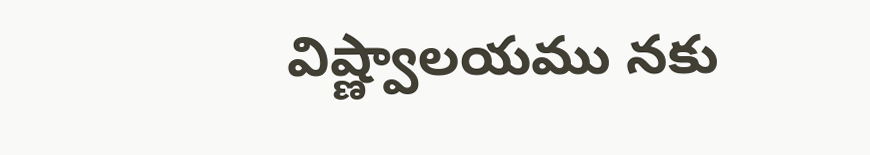విష్ణ్వాలయము నకు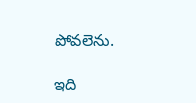పోవలెను.

ఇది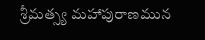శ్రీమత్స్య మహాపురాణమున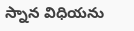స్నాన విధియను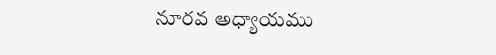నూరవ అధ్యాయము